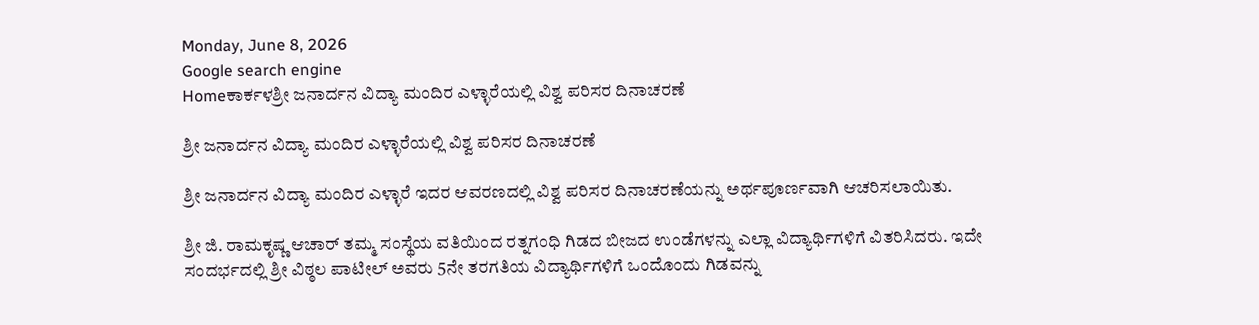Monday, June 8, 2026
Google search engine
Homeಕಾರ್ಕಳಶ್ರೀ ಜನಾರ್ದನ ವಿದ್ಯಾ ಮಂದಿರ ಎಳ್ಳಾರೆಯಲ್ಲಿ ವಿಶ್ವ ಪರಿಸರ ದಿನಾಚರಣೆ

ಶ್ರೀ ಜನಾರ್ದನ ವಿದ್ಯಾ ಮಂದಿರ ಎಳ್ಳಾರೆಯಲ್ಲಿ ವಿಶ್ವ ಪರಿಸರ ದಿನಾಚರಣೆ

ಶ್ರೀ ಜನಾರ್ದನ ವಿದ್ಯಾ ಮಂದಿರ ಎಳ್ಳಾರೆ ಇದರ ಆವರಣದಲ್ಲಿ ವಿಶ್ವ ಪರಿಸರ ದಿನಾಚರಣೆಯನ್ನು ಅರ್ಥಪೂರ್ಣವಾಗಿ ಆಚರಿಸಲಾಯಿತು.

ಶ್ರೀ ಜಿ. ರಾಮಕೃಷ್ಣ ಆಚಾರ್ ತಮ್ಮ ಸಂಸ್ಥೆಯ ವತಿಯಿಂದ ರತ್ನಗಂಧಿ ಗಿಡದ ಬೀಜದ ಉಂಡೆಗಳನ್ನು ಎಲ್ಲಾ ವಿದ್ಯಾರ್ಥಿಗಳಿಗೆ ವಿತರಿಸಿದರು. ಇದೇ ಸಂದರ್ಭದಲ್ಲಿ ಶ್ರೀ ವಿಠ್ಠಲ ಪಾಟೀಲ್ ಅವರು 5ನೇ ತರಗತಿಯ ವಿದ್ಯಾರ್ಥಿಗಳಿಗೆ ಒಂದೊಂದು ಗಿಡವನ್ನು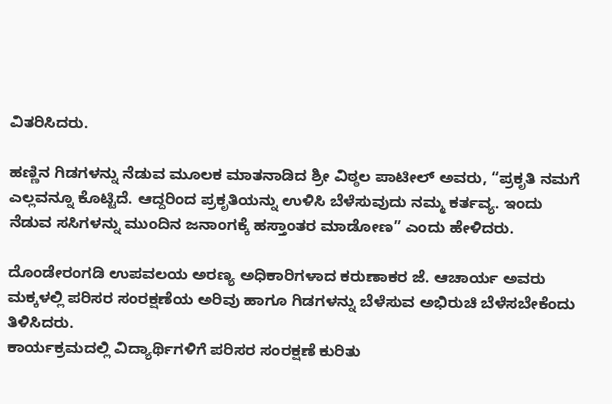ವಿತರಿಸಿದರು.

ಹಣ್ಣಿನ ಗಿಡಗಳನ್ನು ನೆಡುವ ಮೂಲಕ ಮಾತನಾಡಿದ ಶ್ರೀ ವಿಠ್ಠಲ ಪಾಟೀಲ್ ಅವರು, “ಪ್ರಕೃತಿ ನಮಗೆ ಎಲ್ಲವನ್ನೂ ಕೊಟ್ಟಿದೆ. ಆದ್ದರಿಂದ ಪ್ರಕೃತಿಯನ್ನು ಉಳಿಸಿ ಬೆಳೆಸುವುದು ನಮ್ಮ ಕರ್ತವ್ಯ. ಇಂದು ನೆಡುವ ಸಸಿಗಳನ್ನು ಮುಂದಿನ ಜನಾಂಗಕ್ಕೆ ಹಸ್ತಾಂತರ ಮಾಡೋಣ” ಎಂದು ಹೇಳಿದರು.

ದೊಂಡೇರಂಗಡಿ ಉಪವಲಯ ಅರಣ್ಯ ಅಧಿಕಾರಿಗಳಾದ ಕರುಣಾಕರ ಜೆ. ಆಚಾರ್ಯ ಅವರು ಮಕ್ಕಳಲ್ಲಿ ಪರಿಸರ ಸಂರಕ್ಷಣೆಯ ಅರಿವು ಹಾಗೂ ಗಿಡಗಳನ್ನು ಬೆಳೆಸುವ ಅಭಿರುಚಿ ಬೆಳೆಸಬೇಕೆಂದು ತಿಳಿಸಿದರು.
ಕಾರ್ಯಕ್ರಮದಲ್ಲಿ ವಿದ್ಯಾರ್ಥಿಗಳಿಗೆ ಪರಿಸರ ಸಂರಕ್ಷಣೆ ಕುರಿತು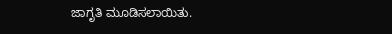ಜಾಗೃತಿ ಮೂಡಿಸಲಾಯಿತು.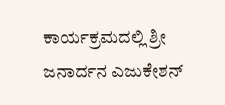ಕಾರ್ಯಕ್ರಮದಲ್ಲಿ ಶ್ರೀ ಜನಾರ್ದನ ಎಜುಕೇಶನ್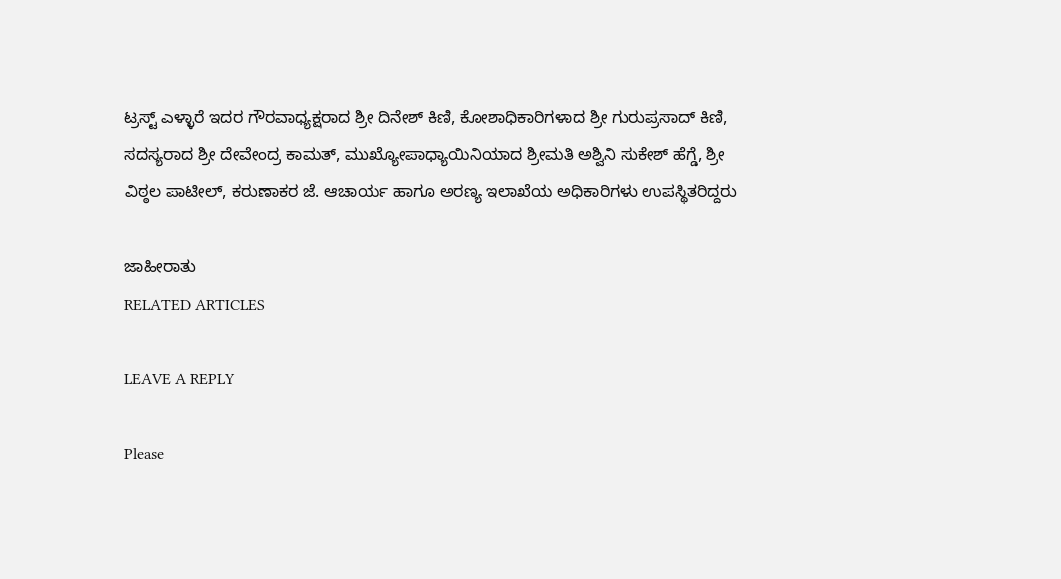ಟ್ರಸ್ಟ್ ಎಳ್ಳಾರೆ ಇದರ ಗೌರವಾಧ್ಯಕ್ಷರಾದ ಶ್ರೀ ದಿನೇಶ್ ಕಿಣಿ, ಕೋಶಾಧಿಕಾರಿಗಳಾದ ಶ್ರೀ ಗುರುಪ್ರಸಾದ್ ಕಿಣಿ, ಸದಸ್ಯರಾದ ಶ್ರೀ ದೇವೇಂದ್ರ ಕಾಮತ್, ಮುಖ್ಯೋಪಾಧ್ಯಾಯಿನಿಯಾದ ಶ್ರೀಮತಿ ಅಶ್ವಿನಿ ಸುಕೇಶ್ ಹೆಗ್ಡೆ, ಶ್ರೀ ವಿಠ್ಠಲ ಪಾಟೀಲ್, ಕರುಣಾಕರ ಜೆ. ಆಚಾರ್ಯ ಹಾಗೂ ಅರಣ್ಯ ಇಲಾಖೆಯ ಅಧಿಕಾರಿಗಳು ಉಪಸ್ಥಿತರಿದ್ದರು

ಜಾಹೀರಾತು
RELATED ARTICLES

LEAVE A REPLY

Please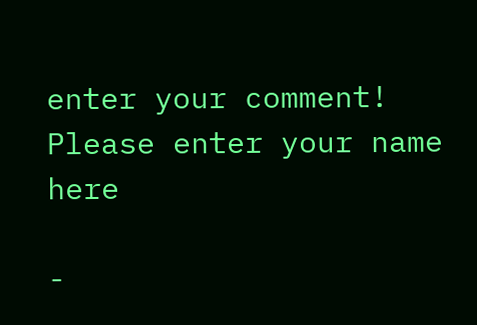enter your comment!
Please enter your name here

-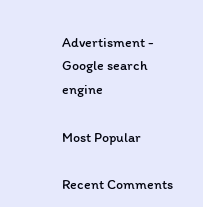Advertisment -
Google search engine

Most Popular

Recent Comments